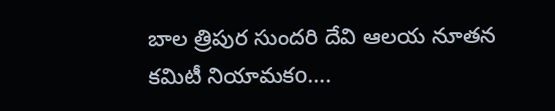బాల త్రిపుర సుందరి దేవి ఆలయ నూతన కమిటీ నియామకo….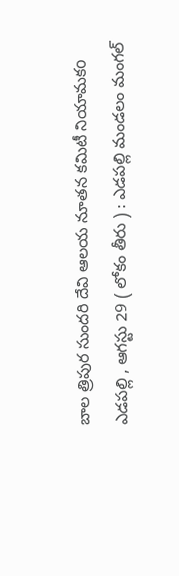బాల త్రిపుర సుందరి దేవి ఆలయ నూతన కమిటీ నియామకo
ఎడపల్లి , ఆగస్టు 29 ( లోకం తీరు ) : ఎడపల్లి మండలం మంగల్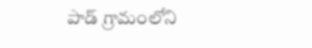పాడ్ గ్రామంలోని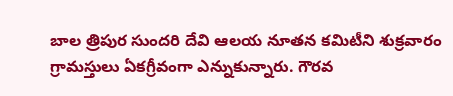బాల త్రిపుర సుందరి దేవి ఆలయ నూతన కమిటీని శుక్రవారం గ్రామస్తులు ఏకగ్రీవంగా ఎన్నుకున్నారు. గౌరవ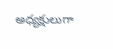అధ్యక్షులుగా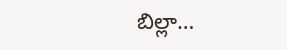బిల్లా…